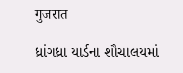गुजरात

ધ્રાંગધ્રા યાર્ડના શૌચાલયમાં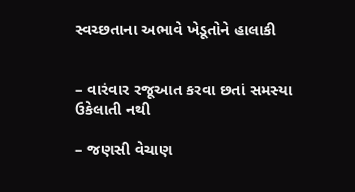સ્વચ્છતાના અભાવે ખેડૂતોને હાલાકી


– વારંવાર રજૂઆત કરવા છતાં સમસ્યા ઉકેલાતી નથી

– જણસી વેચાણ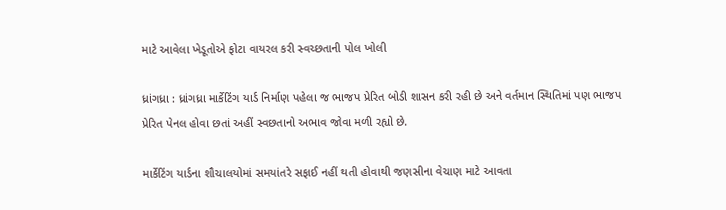માટે આવેલા ખેડૂતોએ ફોટા વાયરલ કરી સ્વચ્છતાની પોલ ખોલી

ધ્રાંગધ્રા : ધ્રાંગધ્રા માર્કેટિંગ યાર્ડ નિર્માણ પહેલા જ ભાજપ પ્રેરિત બોડી શાસન કરી રહી છે અને વર્તમાન સ્થિતિમાં પણ ભાજપ પ્રેરિત પેનલ હોવા છતાં અહીં સ્વછતાનો અભાવ જોવા મળી રહ્યો છે.

માર્કેટિંગ યાર્ડના શૌચાલયોમાં સમયાંતરે સફાઈ નહીં થતી હોવાથી જણસીના વેચાણ માટે આવતા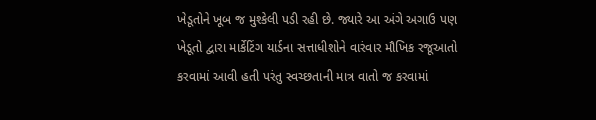ખેડૂતોને ખૂબ જ મુશ્કેલી પડી રહી છે. જ્યારે આ અંગે અગાઉ પણ ખેડૂતો દ્વારા માર્કેટિંગ યાર્ડના સત્તાધીશોને વારંવાર મૌખિક રજૂઆતો કરવામાં આવી હતી પરંતુ સ્વચ્છતાની માત્ર વાતો જ કરવામાં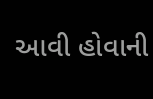આવી હોવાની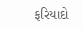ફરિયાદો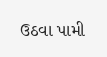ઉઠવા પામી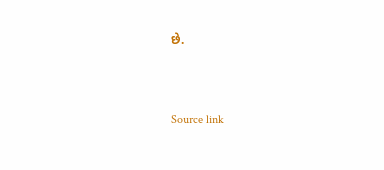છે.



Source link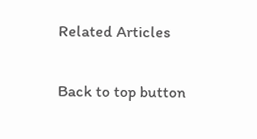Related Articles

Back to top button